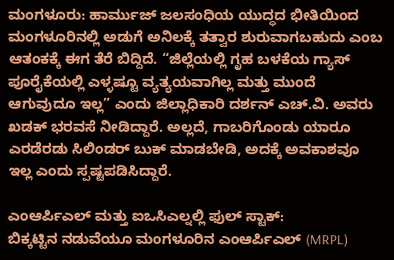ಮಂಗಳೂರು: ಹಾರ್ಮುಜ್ ಜಲಸಂಧಿಯ ಯುದ್ಧದ ಭೀತಿಯಿಂದ ಮಂಗಳೂರಿನಲ್ಲಿ ಅಡುಗೆ ಅನಿಲಕ್ಕೆ ತತ್ವಾರ ಶುರುವಾಗಬಹುದು ಎಂಬ ಆತಂಕಕ್ಕೆ ಈಗ ತೆರೆ ಬಿದ್ದಿದೆ. “ಜಿಲ್ಲೆಯಲ್ಲಿ ಗೃಹ ಬಳಕೆಯ ಗ್ಯಾಸ್ ಪೂರೈಕೆಯಲ್ಲಿ ಎಳ್ಳಷ್ಟೂ ವ್ಯತ್ಯಯವಾಗಿಲ್ಲ ಮತ್ತು ಮುಂದೆ ಆಗುವುದೂ ಇಲ್ಲ” ಎಂದು ಜಿಲ್ಲಾಧಿಕಾರಿ ದರ್ಶನ್ ಎಚ್.ವಿ. ಅವರು ಖಡಕ್ ಭರವಸೆ ನೀಡಿದ್ದಾರೆ. ಅಲ್ಲದೆ, ಗಾಬರಿಗೊಂಡು ಯಾರೂ ಎರಡೆರಡು ಸಿಲಿಂಡರ್ ಬುಕ್ ಮಾಡಬೇಡಿ, ಅದಕ್ಕೆ ಅವಕಾಶವೂ ಇಲ್ಲ ಎಂದು ಸ್ಪಷ್ಟಪಡಿಸಿದ್ದಾರೆ.

ಎಂಆರ್ಪಿಎಲ್ ಮತ್ತು ಐಒಸಿಎಲ್ನಲ್ಲಿ ಫುಲ್ ಸ್ಟಾಕ್:
ಬಿಕ್ಕಟ್ಟಿನ ನಡುವೆಯೂ ಮಂಗಳೂರಿನ ಎಂಆರ್ಪಿಎಲ್ (MRPL)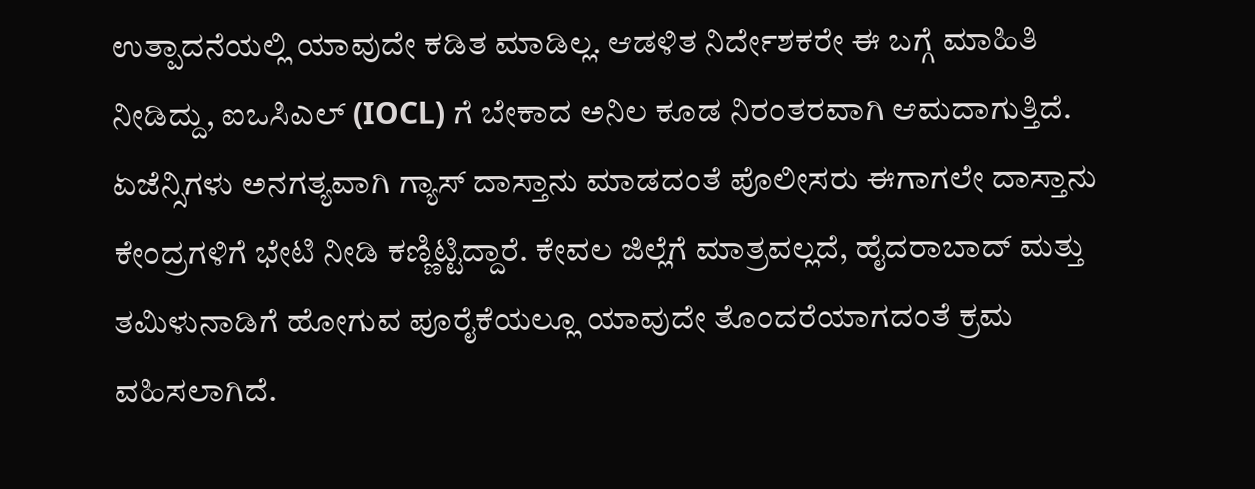ಉತ್ಪಾದನೆಯಲ್ಲಿ ಯಾವುದೇ ಕಡಿತ ಮಾಡಿಲ್ಲ. ಆಡಳಿತ ನಿರ್ದೇಶಕರೇ ಈ ಬಗ್ಗೆ ಮಾಹಿತಿ ನೀಡಿದ್ದು, ಐಒಸಿಎಲ್ (IOCL) ಗೆ ಬೇಕಾದ ಅನಿಲ ಕೂಡ ನಿರಂತರವಾಗಿ ಆಮದಾಗುತ್ತಿದೆ. ಏಜೆನ್ಸಿಗಳು ಅನಗತ್ಯವಾಗಿ ಗ್ಯಾಸ್ ದಾಸ್ತಾನು ಮಾಡದಂತೆ ಪೊಲೀಸರು ಈಗಾಗಲೇ ದಾಸ್ತಾನು ಕೇಂದ್ರಗಳಿಗೆ ಭೇಟಿ ನೀಡಿ ಕಣ್ಣಿಟ್ಟಿದ್ದಾರೆ. ಕೇವಲ ಜಿಲ್ಲೆಗೆ ಮಾತ್ರವಲ್ಲದೆ, ಹೈದರಾಬಾದ್ ಮತ್ತು ತಮಿಳುನಾಡಿಗೆ ಹೋಗುವ ಪೂರೈಕೆಯಲ್ಲೂ ಯಾವುದೇ ತೊಂದರೆಯಾಗದಂತೆ ಕ್ರಮ ವಹಿಸಲಾಗಿದೆ.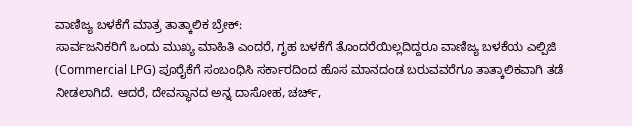ವಾಣಿಜ್ಯ ಬಳಕೆಗೆ ಮಾತ್ರ ತಾತ್ಕಾಲಿಕ ಬ್ರೇಕ್:
ಸಾರ್ವಜನಿಕರಿಗೆ ಒಂದು ಮುಖ್ಯ ಮಾಹಿತಿ ಎಂದರೆ, ಗೃಹ ಬಳಕೆಗೆ ತೊಂದರೆಯಿಲ್ಲದಿದ್ದರೂ ವಾಣಿಜ್ಯ ಬಳಕೆಯ ಎಲ್ಪಿಜಿ (Commercial LPG) ಪೂರೈಕೆಗೆ ಸಂಬಂಧಿಸಿ ಸರ್ಕಾರದಿಂದ ಹೊಸ ಮಾನದಂಡ ಬರುವವರೆಗೂ ತಾತ್ಕಾಲಿಕವಾಗಿ ತಡೆ ನೀಡಲಾಗಿದೆ. ಆದರೆ, ದೇವಸ್ಥಾನದ ಅನ್ನ ದಾಸೋಹ, ಚರ್ಚ್,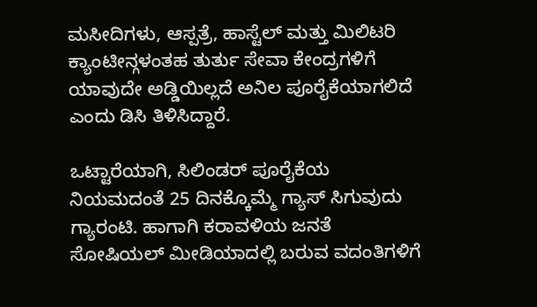ಮಸೀದಿಗಳು, ಆಸ್ಪತ್ರೆ, ಹಾಸ್ಟೆಲ್ ಮತ್ತು ಮಿಲಿಟರಿ ಕ್ಯಾಂಟೀನ್ಗಳಂತಹ ತುರ್ತು ಸೇವಾ ಕೇಂದ್ರಗಳಿಗೆ ಯಾವುದೇ ಅಡ್ಡಿಯಿಲ್ಲದೆ ಅನಿಲ ಪೂರೈಕೆಯಾಗಲಿದೆ ಎಂದು ಡಿಸಿ ತಿಳಿಸಿದ್ದಾರೆ.

ಒಟ್ಟಾರೆಯಾಗಿ, ಸಿಲಿಂಡರ್ ಪೂರೈಕೆಯ ನಿಯಮದಂತೆ 25 ದಿನಕ್ಕೊಮ್ಮೆ ಗ್ಯಾಸ್ ಸಿಗುವುದು ಗ್ಯಾರಂಟಿ. ಹಾಗಾಗಿ ಕರಾವಳಿಯ ಜನತೆ ಸೋಷಿಯಲ್ ಮೀಡಿಯಾದಲ್ಲಿ ಬರುವ ವದಂತಿಗಳಿಗೆ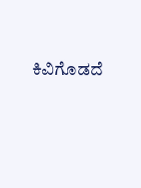ಕಿವಿಗೊಡದೆ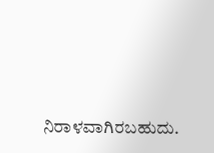ನಿರಾಳವಾಗಿರಬಹುದು.